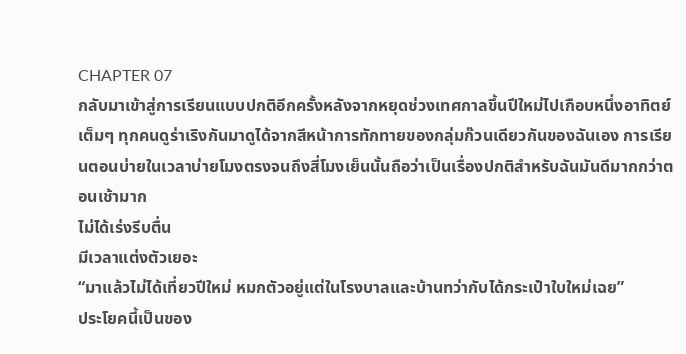CHAPTER 07
กลับมาเข้าสู่การเรียนแบบปกติอีกครั้งหลังจากหยุดช่วงเทศกาลขึ้นปีใหม่ไปเกือบหนึ่งอาทิตย์เต็มๆ ทุกคนดูร่าเริงกันมาดูได้จากสีหน้าการทักทายของกลุ่มก๊วนเดียวกันของฉันเอง การเรียนตอนบ่ายในเวลาบ่ายโมงตรงจนถึงสี่โมงเย็นนั้นถือว่าเป็นเรื่องปกติสำหรับฉันมันดีมากกว่าตอนเช้ามาก
ไม่ได้เร่งรีบตื่น
มีเวลาแต่งตัวเยอะ
“มาแล้วไม่ได้เที่ยวปีใหม่ หมกตัวอยู่แต่ในโรงบาลและบ้านทว่ากับได้กระเป๋าใบใหม่เฉย”
ประโยคนี้เป็นของ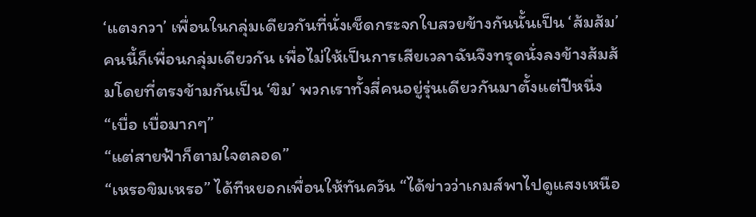‘แตงกวา’ เพื่อนในกลุ่มเดียวกันที่นั่งเช็ดกระจกใบสวยข้างกันนั้นเป็น ‘ส้มส้ม’ คนนี้ก็เพื่อนกลุ่มเดียวกัน เพื่อไม่ให้เป็นการเสียเวลาฉันจึงทรุดนั่งลงข้างส้มส้มโดยที่ตรงข้ามกันเป็น ‘ขิม’ พวกเราทั้งสี่คนอยู่รุ่นเดียวกันมาตั้งแต่ปีหนึ่ง
“เบื่อ เบื่อมากๆ”
“แต่สายฟ้าก็ตามใจตลอด”
“เหรอขิมเหรอ” ได้ทีหยอกเพื่อนให้ทันควัน “ได้ข่าวว่าเกมส์พาไปดูแสงเหนือ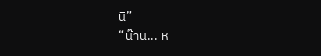นิ”
“น๊าน... ห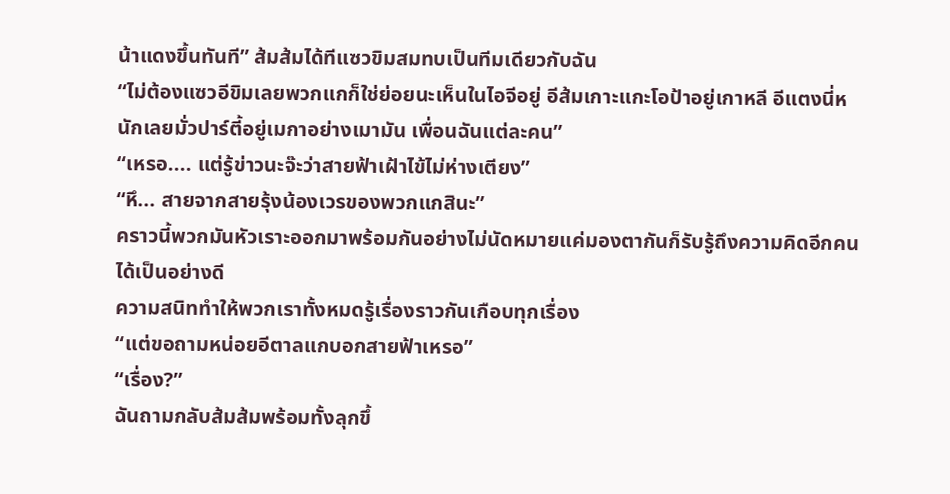น้าแดงขึ้นทันที” ส้มส้มได้ทีแซวขิมสมทบเป็นทีมเดียวกับฉัน
“ไม่ต้องแซวอีขิมเลยพวกแกก็ใช่ย่อยนะเห็นในไอจีอยู่ อีส้มเกาะแกะโอป้าอยู่เกาหลี อีแตงนี่หนักเลยมั่วปาร์ตี้อยู่เมกาอย่างเมามัน เพื่อนฉันแต่ละคน”
“เหรอ.... แต่รู้ข่าวนะจ๊ะว่าสายฟ้าเฝ้าไข้ไม่ห่างเตียง”
“หึ... สายจากสายรุ้งน้องเวรของพวกแกสินะ”
คราวนี้พวกมันหัวเราะออกมาพร้อมกันอย่างไม่นัดหมายแค่มองตากันก็รับรู้ถึงความคิดอีกคนได้เป็นอย่างดี
ความสนิททำให้พวกเราทั้งหมดรู้เรื่องราวกันเกือบทุกเรื่อง
“แต่ขอถามหน่อยอีตาลแกบอกสายฟ้าเหรอ”
“เรื่อง?”
ฉันถามกลับส้มส้มพร้อมทั้งลุกขึ้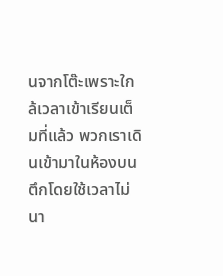นจากโต๊ะเพราะใกล้เวลาเข้าเรียนเต็มที่แล้ว พวกเราเดินเข้ามาในห้องบนตึกโดยใช้เวลาไม่นา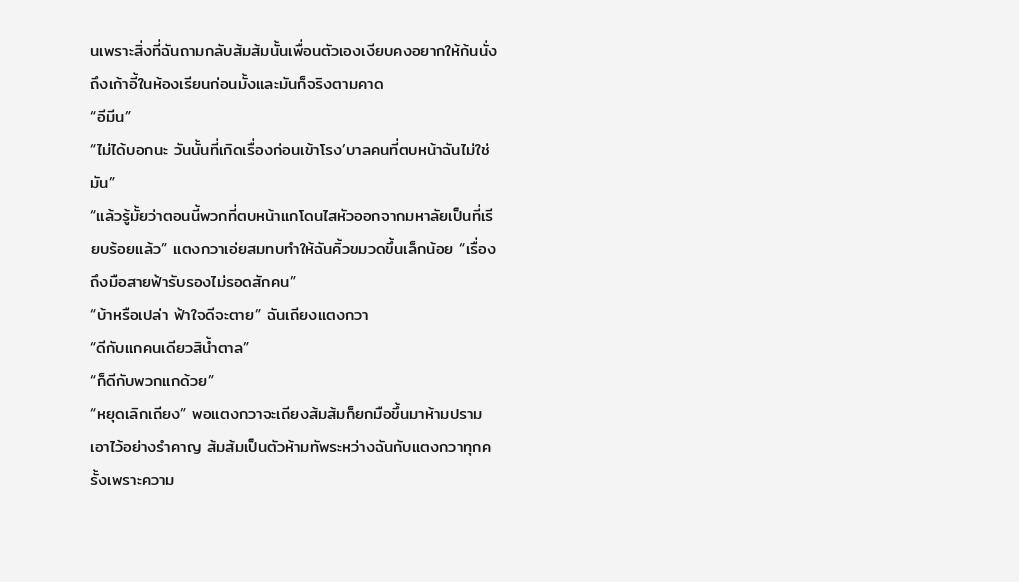นเพราะสิ่งที่ฉันถามกลับส้มส้มนั้นเพื่อนตัวเองเงียบคงอยากให้ก้นนั่งถึงเก้าอี้ในห้องเรียนก่อนมั้งและมันก็จริงตามคาด
“อีมีน”
“ไม่ได้บอกนะ วันนั้นที่เกิดเรื่องก่อนเข้าโรง’บาลคนที่ตบหน้าฉันไม่ใช่มัน”
“แล้วรู้มั้ยว่าตอนนี้พวกที่ตบหน้าแกโดนไสหัวออกจากมหาลัยเป็นที่เรียบร้อยแล้ว” แตงกวาเอ่ยสมทบทำให้ฉันคิ้วขมวดขึ้นเล็กน้อย “เรื่องถึงมือสายฟ้ารับรองไม่รอดสักคน”
“บ้าหรือเปล่า ฟ้าใจดีจะตาย” ฉันเถียงแตงกวา
“ดีกับแกคนเดียวสิน้ำตาล”
“ก็ดีกับพวกแกด้วย”
“หยุดเลิกเถียง” พอแตงกวาจะเถียงส้มส้มก็ยกมือขึ้นมาห้ามปรามเอาไว้อย่างรำคาญ ส้มส้มเป็นตัวห้ามทัพระหว่างฉันกับแตงกวาทุกครั้งเพราะความ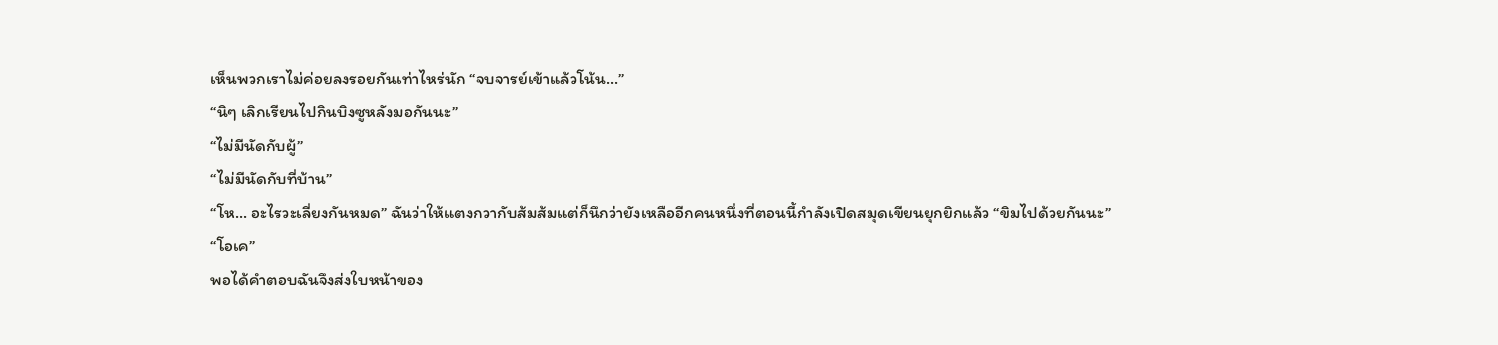เห็นพวกเราไม่ค่อยลงรอยกันเท่าไหร่นัก “จบจารย์เข้าแล้วโน้น...”
“นิๆ เลิกเรียนไปกินบิงซูหลังมอกันนะ”
“ไม่มีนัดกับผู้”
“ไม่มีนัดกับที่บ้าน”
“โห... อะไรวะเลี่ยงกันหมด” ฉันว่าให้แตงกวากับส้มส้มแต่ก็นึกว่ายังเหลืออีกคนหนึ่งที่ตอนนี้กำลังเปิดสมุดเขียนยุกยิกแล้ว “ขิมไปด้วยกันนะ”
“โอเค”
พอได้คำตอบฉันจึงส่งใบหน้าของ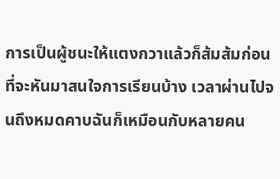การเป็นผู้ชนะให้แตงกวาแล้วก็ส้มส้มก่อนที่จะหันมาสนใจการเรียนบ้าง เวลาผ่านไปจนถึงหมดคาบฉันก็เหมือนกับหลายคน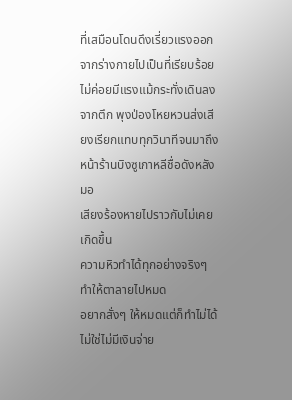ที่เสมือนโดนดึงเรี่ยวแรงออกจากร่างกายไปเป็นที่เรียบร้อยไม่ค่อยมีแรงแม้กระทั่งเดินลงจากตึก พุงป่องโหยหวนส่งเสียงเรียกแทบทุกวินาทีจนมาถึงหน้าร้านบิงซูเกาหลีชื่อดังหลังมอ
เสียงร้องหายไปราวกับไม่เคยเกิดขึ้น
ความหิวทำได้ทุกอย่างจริงๆ
ทำให้ตาลายไปหมด
อยากสั่งๆ ให้หมดแต่ก็ทำไม่ได้
ไม่ใช่ไม่มีเงินจ่าย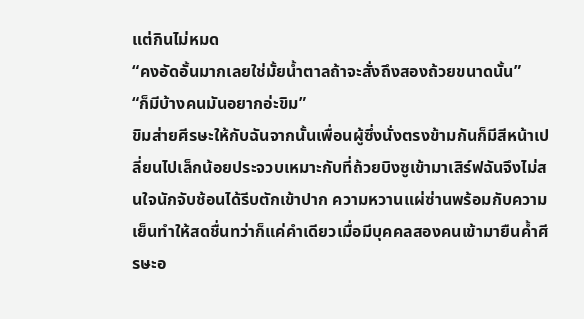แต่กินไม่หมด
“คงอัดอั้นมากเลยใช่มั้ยน้ำตาลถ้าจะสั่งถึงสองถ้วยขนาดนั้น”
“ก็มีบ้างคนมันอยากอ่ะขิม”
ขิมส่ายศีรษะให้กับฉันจากนั้นเพื่อนผู้ซึ่งนั่งตรงข้ามกันก็มีสีหน้าเปลี่ยนไปเล็กน้อยประจวบเหมาะกับที่ถ้วยบิงซูเข้ามาเสิร์ฟฉันจึงไม่สนใจนักจับช้อนได้รีบตักเข้าปาก ความหวานแผ่ซ่านพร้อมกับความเย็นทำให้สดชื่นทว่าก็แค่คำเดียวเมื่อมีบุคคลสองคนเข้ามายืนค้ำศีรษะอ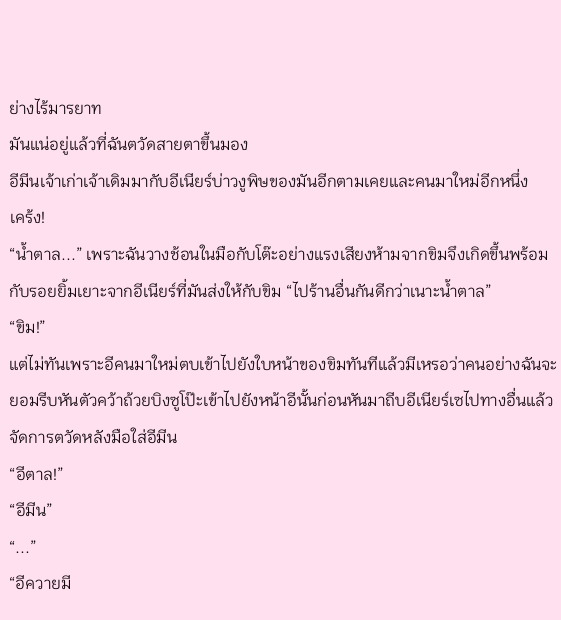ย่างไร้มารยาท
มันแน่อยู่แล้วที่ฉันตวัดสายตาขึ้นมอง
อีมีนเจ้าเก่าเจ้าเดิมมากับอีเนียร์บ่าวงูพิษของมันอีกตามเคยและคนมาใหม่อีกหนึ่ง
เคร้ง!
“น้ำตาล...” เพราะฉันวางช้อนในมือกับโต๊ะอย่างแรงเสียงห้ามจากขิมจึงเกิดขึ้นพร้อมกับรอยยิ้มเยาะจากอีเนียร์ที่มันส่งให้กับขิม “ไปร้านอื่นกันดีกว่าเนาะน้ำตาล”
“ขิม!”
แต่ไม่ทันเพราะอีคนมาใหม่ตบเข้าไปยังใบหน้าของขิมทันทีแล้วมีเหรอว่าคนอย่างฉันจะยอมรีบหันตัวคว้าถ้วยบิงซูโป๊ะเข้าไปยังหน้าอีนั้นก่อนหันมาถีบอีเนียร์เซไปทางอื่นแล้วจัดการตวัดหลังมือใส่อีมีน
“อีตาล!”
“อีมีน”
“...”
“อีควายมี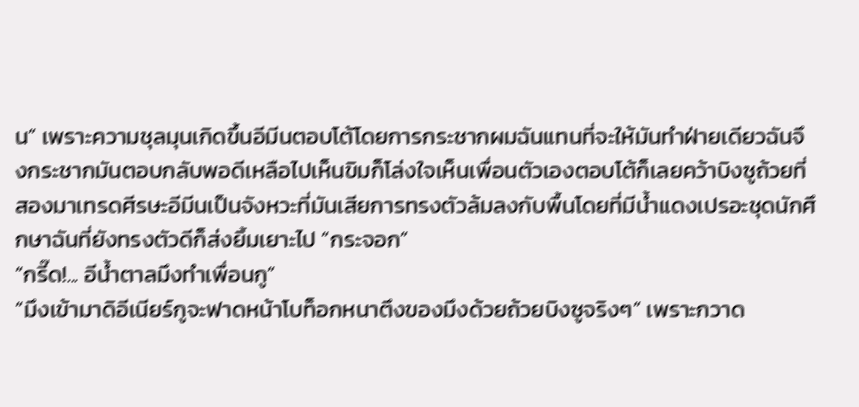น” เพราะความชุลมุนเกิดขึ้นอีมีนตอบโต้โดยการกระชากผมฉันแทนที่จะให้มันทำฝ่ายเดียวฉันจึงกระชากมันตอบกลับพอดีเหลือไปเห็นขิมก็โล่งใจเห็นเพื่อนตัวเองตอบโต้ก็เลยคว้าบิงซูถ้วยที่สองมาเทรดศีรษะอีมีนเป็นจังหวะที่มันเสียการทรงตัวล้มลงกับพื้นโดยที่มีน้ำแดงเปรอะชุดนักศึกษาฉันที่ยังทรงตัวดีก็ส่งยิ้มเยาะไป “กระจอก”
“กรี๊ด!... อีน้ำตาลมึงทำเพื่อนกู”
“มึงเข้ามาดิอีเนียร์กูจะฟาดหน้าโบท็อกหนาตึงของมึงด้วยถ้วยบิงซูจริงๆ” เพราะกวาด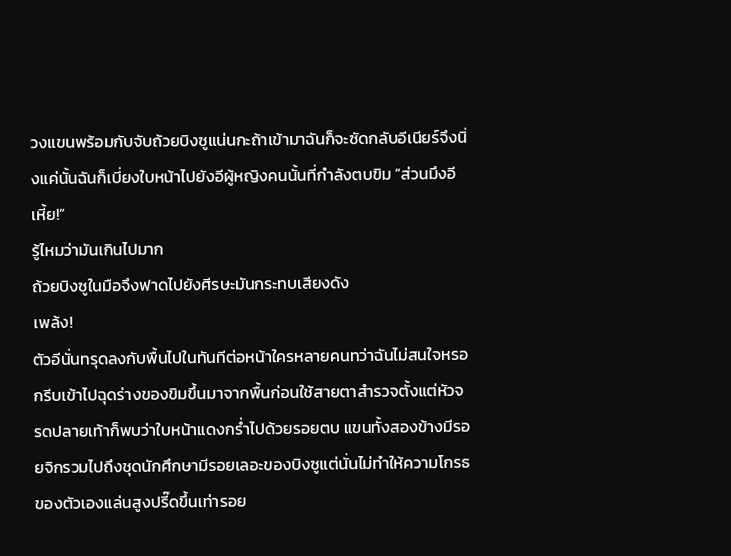วงแขนพร้อมกับจับถ้วยบิงซูแน่นกะถ้าเข้ามาฉันก็จะซัดกลับอีเนียร์จึงนิ่งแค่นั้นฉันก็เบี่ยงใบหน้าไปยังอีผู้หญิงคนนั้นที่กำลังตบขิม “ส่วนมึงอีเหี้ย!”
รู้ไหมว่ามันเกินไปมาก
ถ้วยบิงซูในมือจึงฟาดไปยังศีรษะมันกระทบเสียงดัง
เพล้ง!
ตัวอีนั่นทรุดลงกับพื้นไปในทันทีต่อหน้าใครหลายคนทว่าฉันไม่สนใจหรอกรีบเข้าไปฉุดร่างของขิมขึ้นมาจากพื้นก่อนใช้สายตาสำรวจตั้งแต่หัวจรดปลายเท้าก็พบว่าใบหน้าแดงกร่ำไปด้วยรอยตบ แขนทั้งสองข้างมีรอยจิกรวมไปถึงชุดนักศึกษามีรอยเลอะของบิงซูแต่นั่นไม่ทำให้ความโกรธของตัวเองแล่นสูงปรี๊ดขึ้นเท่ารอย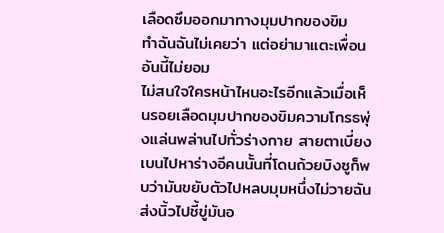เลือดซึมออกมาทางมุมปากของขิม
ทำฉันฉันไม่เคยว่า แต่อย่ามาแตะเพื่อน
อันนี้ไม่ยอม
ไม่สนใจใครหน้าไหนอะไรอีกแล้วเมื่อเห็นรอยเลือดมุมปากของขิมความโกรธพุ่งแล่นพล่านไปทั่วร่างกาย สายตาเบี่ยงเบนไปหาร่างอีคนนั้นที่โดนถ้วยบิงซูก็พบว่ามันขยับตัวไปหลบมุมหนึ่งไม่วายฉันส่งนิ้วไปชี้ขู่มันอ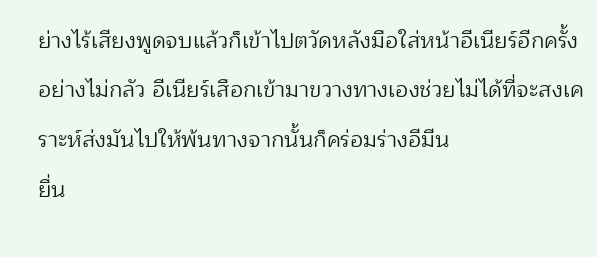ย่างไร้เสียงพูดจบแล้วก็เข้าไปตวัดหลังมือใส่หน้าอีเนียร์อีกครั้งอย่างไม่กลัว อีเนียร์เสือกเข้ามาขวางทางเองช่วยไม่ได้ที่จะสงเคราะห์ส่งมันไปให้พ้นทางจากนั้นก็คร่อมร่างอีมีน
ยื่น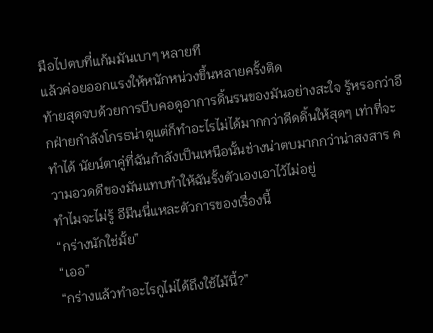มือไปตบที่แก้มมันเบาๆ หลายที
แล้วค่อยออกแรงให้หนักหน่วงขึ้นหลายครั้งติด
ท้ายสุดจบด้วยการบีบคอดูอาการดิ้นรนของมันอย่างสะใจ รู้หรอกว่าอีกฝ่ายกำลังโกรธน่าดูแต่ก็ทำอะไรไม่ได้มากกว่าดีดดิ้นให้สุดๆ เท่าที่จะทำได้ นัยน์ตาคู่ที่ฉันกำลังเป็นเหนือนั้นช่างน่าตบมากกว่าน่าสงสาร ความอวดดีของมันแทบทำให้ฉันรั้งตัวเองเอาไว้ไม่อยู่
ทำไมจะไม่รู้ อีมีนนี่แหละตัวการของเรื่องนี้
“กร่างนักใช่มั้ย”
“เออ”
“กร่างแล้วทำอะไรกูไม่ได้ถึงใช้ไม้นี้?”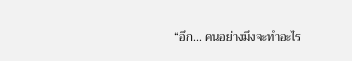“อึก... คนอย่างมึงจะทำอะไร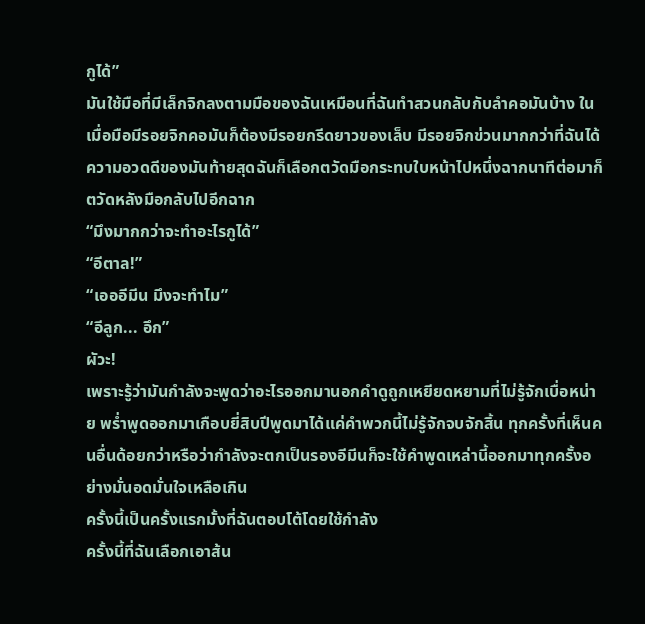กูได้”
มันใช้มือที่มีเล็กจิกลงตามมือของฉันเหมือนที่ฉันทำสวนกลับกับลำคอมันบ้าง ในเมื่อมือมีรอยจิกคอมันก็ต้องมีรอยกรีดยาวของเล็บ มีรอยจิกข่วนมากกว่าที่ฉันได้ ความอวดดีของมันท้ายสุดฉันก็เลือกตวัดมือกระทบใบหน้าไปหนึ่งฉากนาทีต่อมาก็ตวัดหลังมือกลับไปอีกฉาก
“มึงมากกว่าจะทำอะไรกูได้”
“อีตาล!”
“เอออีมีน มึงจะทำไม”
“อีลูก... อึก”
ผัวะ!
เพราะรู้ว่ามันกำลังจะพูดว่าอะไรออกมานอกคำดูถูกเหยียดหยามที่ไม่รู้จักเบื่อหน่าย พร่ำพูดออกมาเกือบยี่สิบปีพูดมาได้แค่คำพวกนี้ไม่รู้จักจบจักสิ้น ทุกครั้งที่เห็นคนอื่นด้อยกว่าหรือว่ากำลังจะตกเป็นรองอีมีนก็จะใช้คำพูดเหล่านี้ออกมาทุกครั้งอย่างมั่นอดมั่นใจเหลือเกิน
ครั้งนี้เป็นครั้งแรกมั้งที่ฉันตอบโต้โดยใช้กำลัง
ครั้งนี้ที่ฉันเลือกเอาส้น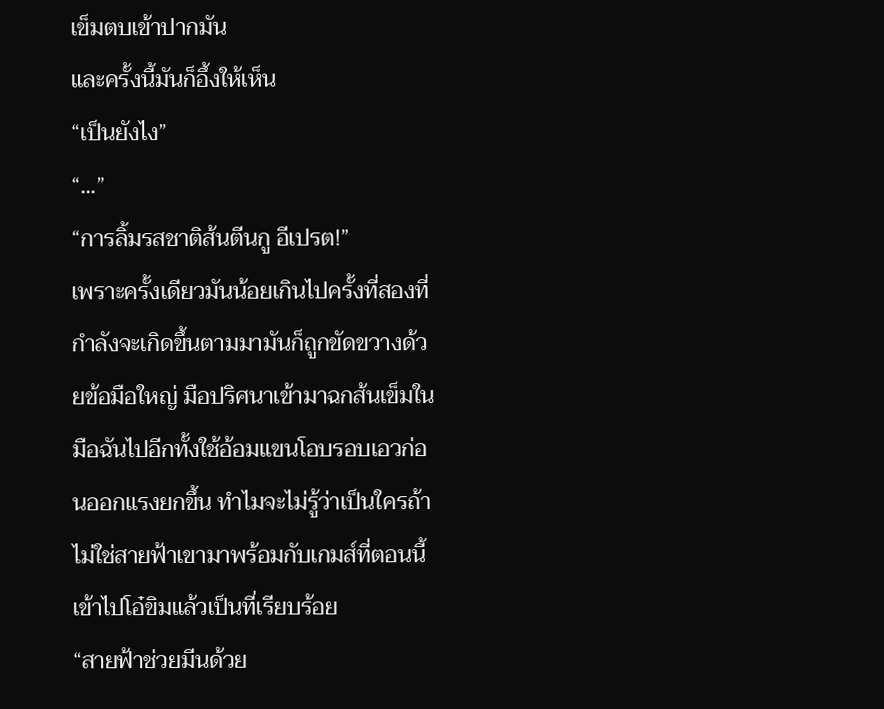เข็มตบเข้าปากมัน
และครั้งนี้มันก็อึ้งให้เห็น
“เป็นยังไง”
“...”
“การลิ้มรสชาติส้นตีนกู อีเปรต!”
เพราะครั้งเดียวมันน้อยเกินไปครั้งที่สองที่กำลังจะเกิดขึ้นตามมามันก็ถูกขัดขวางด้วยข้อมือใหญ่ มือปริศนาเข้ามาฉกส้นเข็มในมือฉันไปอีกทั้งใช้อ้อมแขนโอบรอบเอวก่อนออกแรงยกขึ้น ทำไมจะไม่รู้ว่าเป็นใครถ้าไม่ใช่สายฟ้าเขามาพร้อมกับเกมส์ที่ตอนนี้เข้าไปโอ๋ขิมแล้วเป็นที่เรียบร้อย
“สายฟ้าช่วยมีนด้วย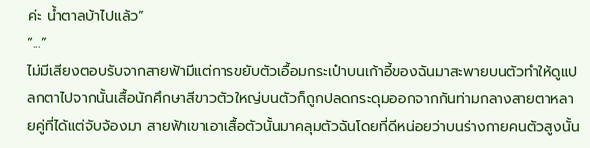ค่ะ น้ำตาลบ้าไปแล้ว”
“...”
ไม่มีเสียงตอบรับจากสายฟ้ามีแต่การขยับตัวเอื้อมกระเป๋าบนเก้าอี้ของฉันมาสะพายบนตัวทำให้ดูแปลกตาไปจากนั้นเสื้อนักศึกษาสีขาวตัวใหญ่บนตัวก็ถูกปลดกระดุมออกจากกันท่ามกลางสายตาหลายคู่ที่ได้แต่จับจ้องมา สายฟ้าเขาเอาเสื้อตัวนั้นมาคลุมตัวฉันโดยที่ดีหน่อยว่าบนร่างกายคนตัวสูงนั้น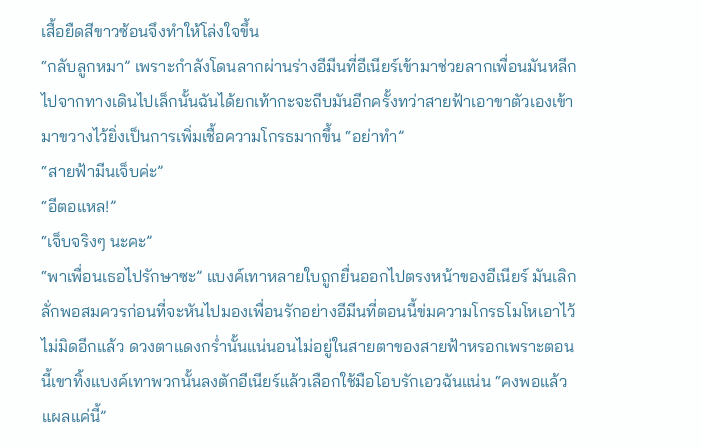เสื้อยืดสีขาวซ้อนจึงทำให้โล่งใจขึ้น
“กลับลูกหมา” เพราะกำลังโดนลากผ่านร่างอีมีนที่อีเนียร์เข้ามาช่วยลากเพื่อนมันหลีกไปจากทางเดินไปเล็กนั้นฉันได้ยกเท้ากะจะถีบมันอีกครั้งทว่าสายฟ้าเอาขาตัวเองเข้ามาขวางไว้ยิ่งเป็นการเพิ่มเชื้อความโกรธมากขึ้น “อย่าทำ”
“สายฟ้ามีนเจ็บค่ะ”
“อีตอแหล!”
“เจ็บจริงๆ นะคะ”
“พาเพื่อนเธอไปรักษาซะ” แบงค์เทาหลายใบถูกยื่นออกไปตรงหน้าของอีเนียร์ มันเลิกลั่กพอสมควรก่อนที่จะหันไปมองเพื่อนรักอย่างอีมีนที่ตอนนี้ข่มความโกรธโมโหเอาไว้ไม่มิดอีกแล้ว ดวงตาแดงกร่ำนั้นแน่นอนไม่อยู่ในสายตาของสายฟ้าหรอกเพราะตอนนี้เขาทิ้งแบงค์เทาพวกนั้นลงตักอีเนียร์แล้วเลือกใช้มือโอบรักเอวฉันแน่น “คงพอแล้วแผลแค่นี้”